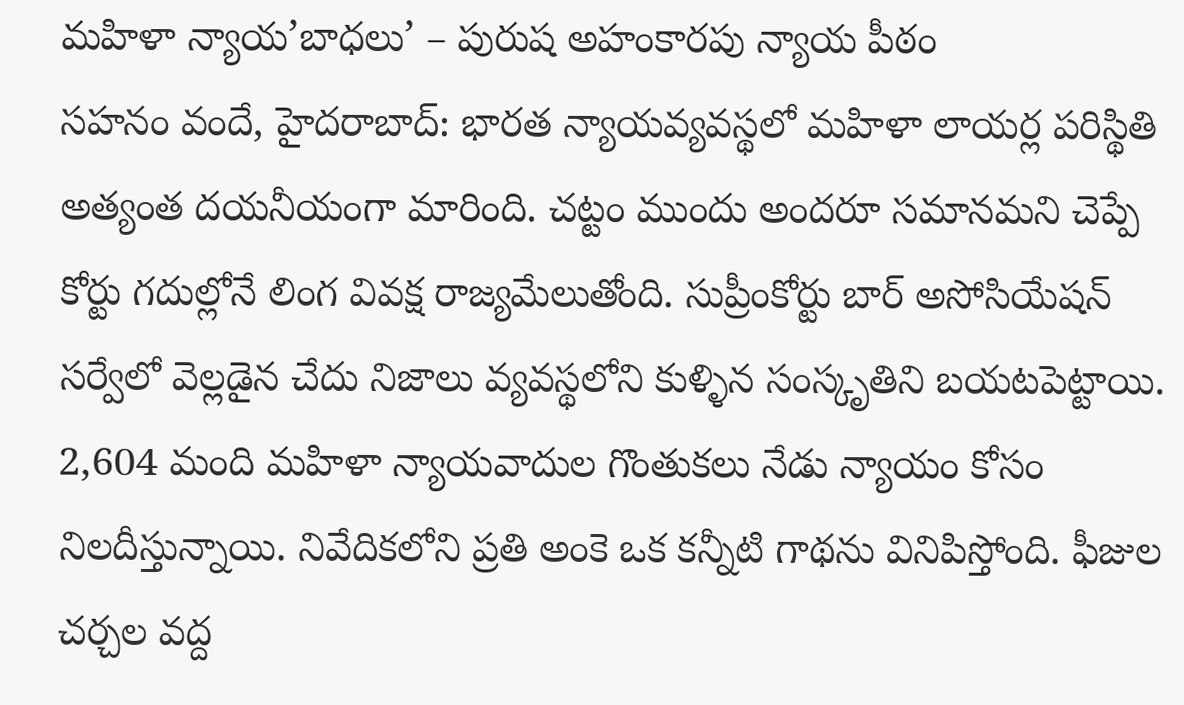మహిళా న్యాయ’బాధలు’ – పురుష అహంకారపు న్యాయ పీఠం
సహనం వందే, హైదరాబాద్: భారత న్యాయవ్యవస్థలో మహిళా లాయర్ల పరిస్థితి అత్యంత దయనీయంగా మారింది. చట్టం ముందు అందరూ సమానమని చెప్పే కోర్టు గదుల్లోనే లింగ వివక్ష రాజ్యమేలుతోంది. సుప్రీంకోర్టు బార్ అసోసియేషన్ సర్వేలో వెల్లడైన చేదు నిజాలు వ్యవస్థలోని కుళ్ళిన సంస్కృతిని బయటపెట్టాయి. 2,604 మంది మహిళా న్యాయవాదుల గొంతుకలు నేడు న్యాయం కోసం నిలదీస్తున్నాయి. నివేదికలోని ప్రతి అంకె ఒక కన్నీటి గాథను వినిపిస్తోంది. ఫీజుల చర్చల వద్ద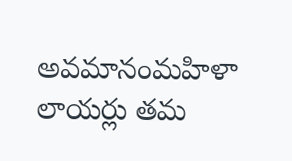అవమానంమహిళా లాయర్లు తమ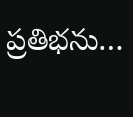ప్రతిభను…